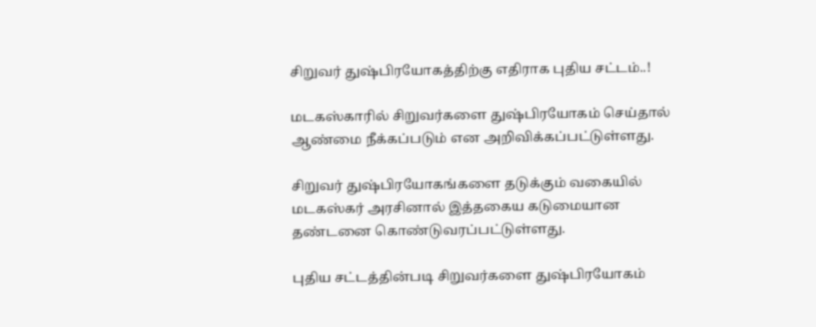சிறுவர் துஷ்பிரயோகத்திற்கு எதிராக புதிய சட்டம்..!

மடகஸ்காரில் சிறுவர்களை துஷ்பிரயோகம் செய்தால் ஆண்மை நீக்கப்படும் என அறிவிக்கப்பட்டுள்ளது.

சிறுவர் துஷ்பிரயோகங்களை தடுக்கும் வகையில் மடகஸ்கர் அரசினால் இத்தகைய கடுமையான தண்டனை கொண்டுவரப்பட்டுள்ளது.

புதிய சட்டத்தின்படி சிறுவர்களை துஷ்பிரயோகம்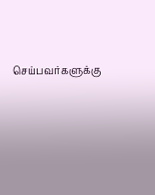செய்பவர்களுக்கு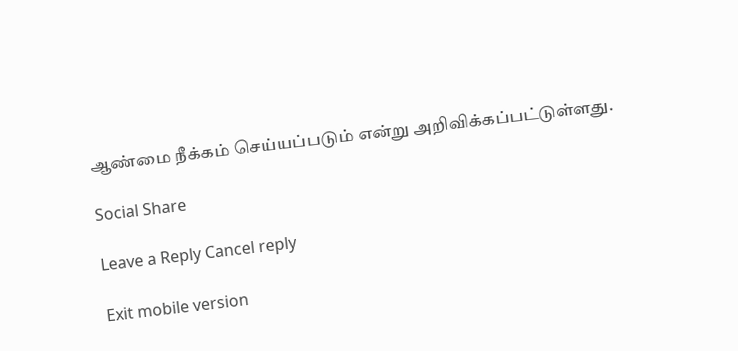ஆண்மை நீக்கம் செய்யப்படும் என்று அறிவிக்கப்பட்டுள்ளது.

Social Share

Leave a Reply Cancel reply

Exit mobile version